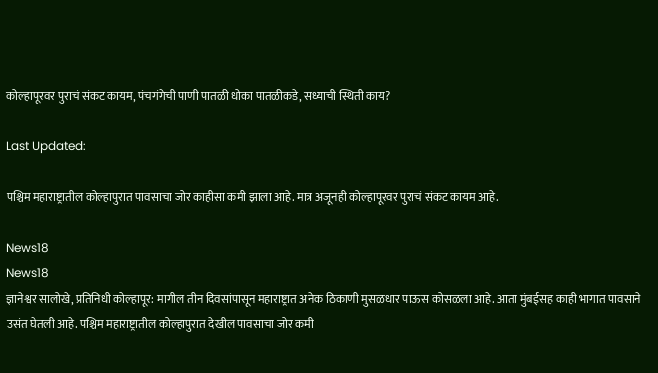कोल्हापूरवर पुराचं संकट कायम, पंचगंगेची पाणी पातळी धोका पातळीकडे, सध्याची स्थिती काय?

Last Updated:

पश्चिम महाराष्ट्रातील कोल्हापुरात पावसाचा जोर काहीसा कमी झाला आहे. मात्र अजूनही कोल्हापूरवर पुराचं संकट कायम आहे.

News18
News18
ज्ञानेश्वर सालोखे, प्रतिनिधी कोल्हापूर: मागील तीन दिवसांपासून महाराष्ट्रात अनेक ठिकाणी मुसळधार पाऊस कोसळला आहे. आता मुंबईसह काही भागात पावसाने उसंत घेतली आहे. पश्चिम महाराष्ट्रातील कोल्हापुरात देखील पावसाचा जोर कमी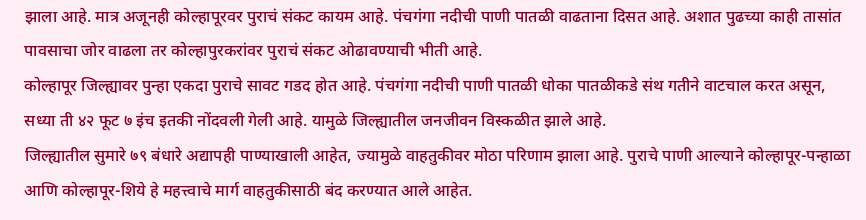झाला आहे. मात्र अजूनही कोल्हापूरवर पुराचं संकट कायम आहे. पंचगंगा नदीची पाणी पातळी वाढताना दिसत आहे. अशात पुढच्या काही तासांत पावसाचा जोर वाढला तर कोल्हापुरकरांवर पुराचं संकट ओढावण्याची भीती आहे.
कोल्हापूर जिल्ह्यावर पुन्हा एकदा पुराचे सावट गडद होत आहे. पंचगंगा नदीची पाणी पातळी धोका पातळीकडे संथ गतीने वाटचाल करत असून, सध्या ती ४२ फूट ७ इंच इतकी नोंदवली गेली आहे. यामुळे जिल्ह्यातील जनजीवन विस्कळीत झाले आहे.
जिल्ह्यातील सुमारे ७९ बंधारे अद्यापही पाण्याखाली आहेत, ज्यामुळे वाहतुकीवर मोठा परिणाम झाला आहे. पुराचे पाणी आल्याने कोल्हापूर-पन्हाळा आणि कोल्हापूर-शिये हे महत्त्वाचे मार्ग वाहतुकीसाठी बंद करण्यात आले आहेत.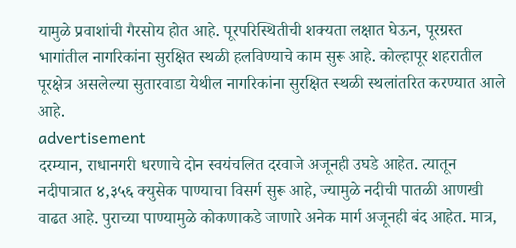यामुळे प्रवाशांची गैरसोय होत आहे. पूरपरिस्थितीची शक्यता लक्षात घेऊन, पूरग्रस्त भागांतील नागरिकांना सुरक्षित स्थळी हलविण्याचे काम सुरू आहे. कोल्हापूर शहरातील पूरक्षेत्र असलेल्या सुतारवाडा येथील नागरिकांना सुरक्षित स्थळी स्थलांतरित करण्यात आले आहे.
advertisement
दरम्यान, राधानगरी धरणाचे दोन स्वयंचलित दरवाजे अजूनही उघडे आहेत. त्यातून नदीपात्रात ४,३५६ क्युसेक पाण्याचा विसर्ग सुरू आहे, ज्यामुळे नदीची पातळी आणखी वाढत आहे. पुराच्या पाण्यामुळे कोकणाकडे जाणारे अनेक मार्ग अजूनही बंद आहेत. मात्र,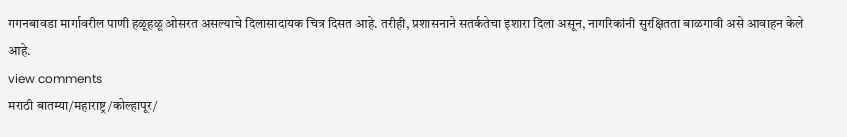गगनबावडा मार्गावरील पाणी हळूहळू ओसरत असल्याचे दिलासादायक चित्र दिसत आहे. तरीही, प्रशासनाने सतर्कतेचा इशारा दिला असून, नागरिकांनी सुरक्षितता बाळगावी असे आवाहन केले आहे.
view comments
मराठी बातम्या/महाराष्ट्र/कोल्हापूर/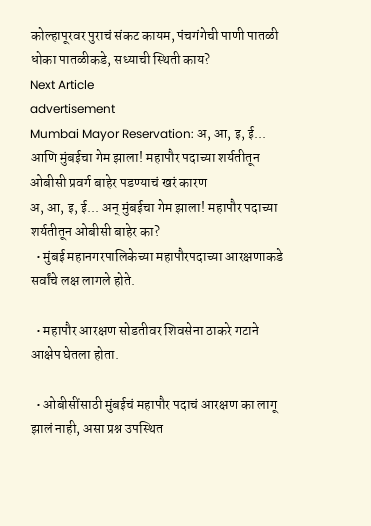कोल्हापूरवर पुराचं संकट कायम, पंचगंगेची पाणी पातळी धोका पातळीकडे, सध्याची स्थिती काय?
Next Article
advertisement
Mumbai Mayor Reservation: अ, आ, इ, ई... आणि मुंबईचा गेम झाला! महापौर पदाच्या शर्यतीतून ओबीसी प्रवर्ग बाहेर पडण्याचं खरं कारण
अ, आ, इ, ई... अन् मुंबईचा गेम झाला! महापौर पदाच्या शर्यतीतून ओबीसी बाहेर का?
  • मुंबई महानगरपालिकेच्या महापौरपदाच्या आरक्षणाकडे सर्वांचे लक्ष लागले होते.

  • महापौर आरक्षण सोडतीवर शिवसेना ठाकरे गटाने आक्षेप घेतला होता.

  • ओबीसींसाठी मुंबईचं महापौर पदाचं आरक्षण का लागू झालं नाही, असा प्रश्न उपस्थित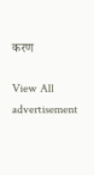करण

View All
advertisement